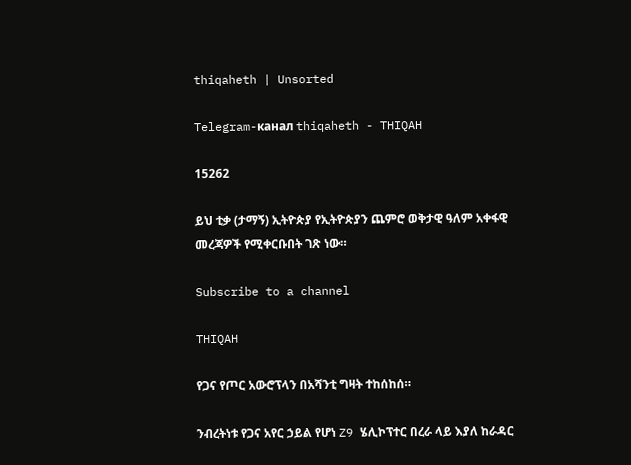thiqaheth | Unsorted

Telegram-канал thiqaheth - THIQAH

15262

ይህ ቲቃ (ታማኝ) ኢትዮጵያ የኢትዮጵያን ጨምሮ ወቅታዊ ዓለም አቀፋዊ መረጃዎች የሚቀርቡበት ገጽ ነው።

Subscribe to a channel

THIQAH

የጋና የጦር አውሮፕላን በአሻንቲ ግዛት ተከሰከሰ።

ንብረትነቱ የጋና አየር ኃይል የሆነ Z9 ሄሊኮፕተር በረራ ላይ እያለ ከራዳር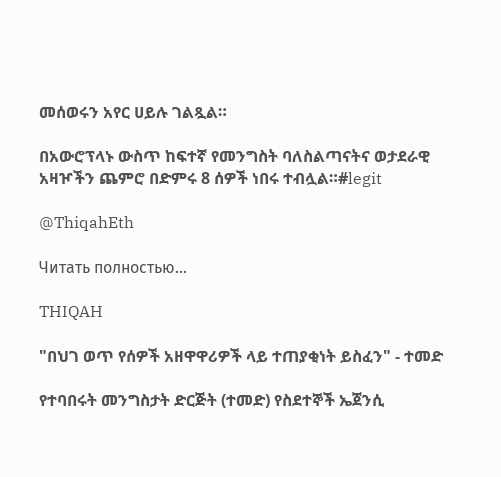መሰወሩን አየር ሀይሉ ገልጿል።

በአውሮፕላኑ ውስጥ ከፍተኛ የመንግስት ባለስልጣናትና ወታደራዊ አዛዦችን ጨምሮ በድምሩ 8 ሰዎች ነበሩ ተብሏል።#legit

@ThiqahEth

Читать полностью…

THIQAH

"በህገ ወጥ የሰዎች አዘዋዋሪዎች ላይ ተጠያቂነት ይስፈን" - ተመድ

የተባበሩት መንግስታት ድርጅት (ተመድ) የስደተኞች ኤጀንሲ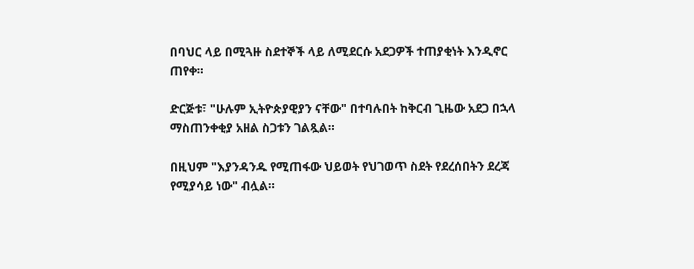በባህር ላይ በሚጓዙ ስደተኞች ላይ ለሚደርሱ አደጋዎች ተጠያቂነት እንዲኖር ጠየቀ።

ድርጅቱ፣ "ሁሉም ኢትዮጵያዊያን ናቸው" በተባሉበት ከቅርብ ጊዜው አደጋ በኋላ ማስጠንቀቂያ አዘል ስጋቱን ገልጿል።

በዚህም "እያንዳንዱ የሚጠፋው ህይወት የህገወጥ ስደት የደረሰበትን ደረጃ የሚያሳይ ነው" ብሏል።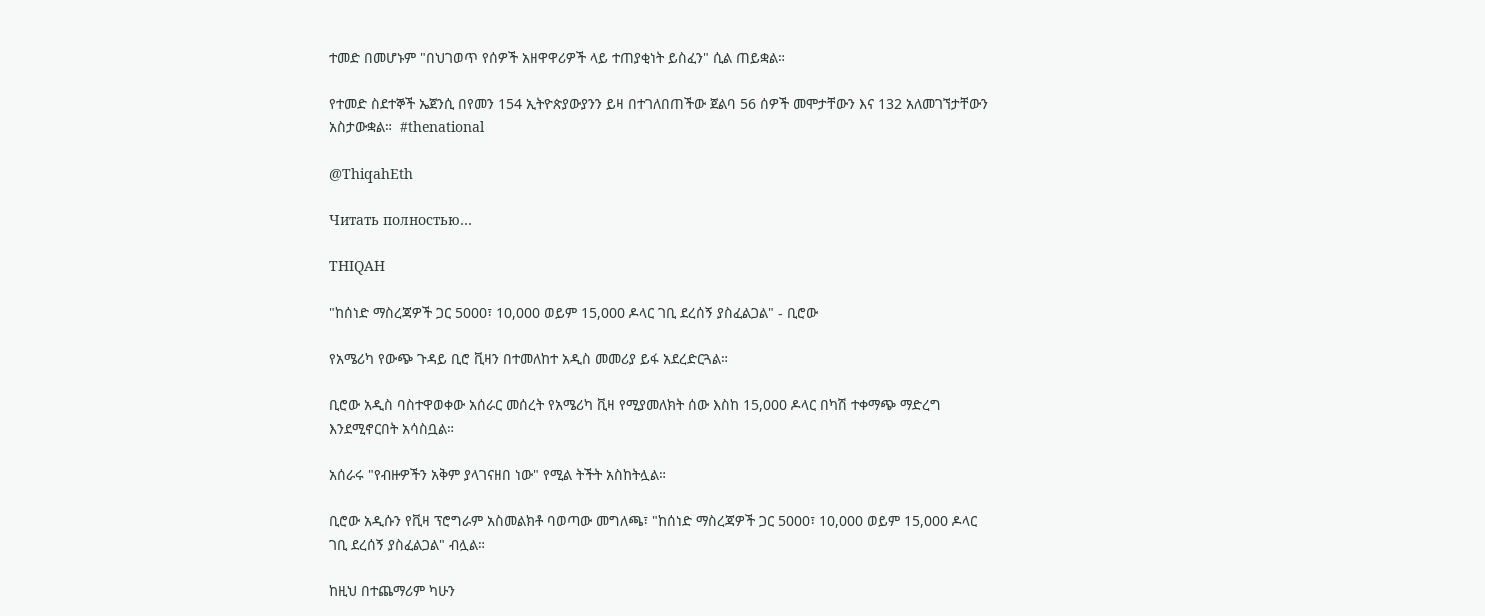ተመድ በመሆኑም "በህገወጥ የሰዎች አዘዋዋሪዎች ላይ ተጠያቂነት ይስፈን" ሲል ጠይቋል።

የተመድ ስደተኞች ኤጀንሲ በየመን 154 ኢትዮጵያውያንን ይዛ በተገለበጠችው ጀልባ 56 ሰዎች መሞታቸውን እና 132 አለመገኘታቸውን አስታውቋል።  #thenational

@ThiqahEth

Читать полностью…

THIQAH

"ከሰነድ ማስረጃዎች ጋር 5000፣ 10,000 ወይም 15,000 ዶላር ገቢ ደረሰኝ ያስፈልጋል" - ቢሮው

የአሜሪካ የውጭ ጉዳይ ቢሮ ቪዛን በተመለከተ አዲስ መመሪያ ይፋ አደረድርጓል።

ቢሮው አዲስ ባስተዋወቀው አሰራር መሰረት የአሜሪካ ቪዛ የሚያመለክት ሰው እስከ 15,000 ዶላር በካሽ ተቀማጭ ማድረግ እንደሚኖርበት አሳስቧል።

አሰራሩ "የብዙዎችን አቅም ያላገናዘበ ነው" የሚል ትችት አስከትሏል።

ቢሮው አዲሱን የቪዛ ፕሮግራም አስመልክቶ ባወጣው መግለጫ፣ "ከሰነድ ማስረጃዎች ጋር 5000፣ 10,000 ወይም 15,000 ዶላር ገቢ ደረሰኝ ያስፈልጋል" ብሏል።

ከዚህ በተጨማሪም ካሁን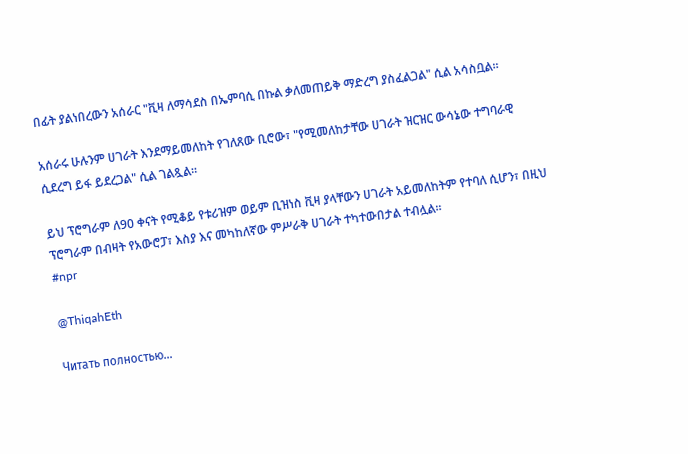በፊት ያልነበረውን አሰራር "ቪዛ ለማሳደስ በኤምባሲ በኩል ቃለመጠይቅ ማድረግ ያስፈልጋል" ሲል አሳስቧል።

አሰራሩ ሁሉንም ሀገራት እንደማይመለከት የገለጸው ቢሮው፣ "የሚመለከታቸው ሀገራት ዝርዝር ውሳኔው ተግባራዊ ሲደረግ ይፋ ይደረጋል" ሲል ገልጿል።

ይህ ፕሮግራም ለ90 ቀናት የሚቆይ የቱሪዝም ወይም ቢዝነስ ቪዛ ያላቸውን ሀገራት አይመለከትም የተባለ ሲሆን፣ በዚህ ፕሮግራም በብዛት የአውሮፓ፣ እስያ እና መካከለኛው ምሥራቅ ሀገራት ተካተውበታል ተብሏል።
#npr

@ThiqahEth

Читать полностью…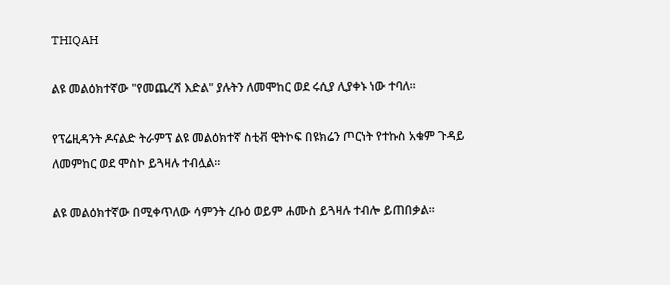THIQAH

ልዩ መልዕክተኛው "የመጨረሻ እድል" ያሉትን ለመሞከር ወደ ሩሲያ ሊያቀኑ ነው ተባለ።

የፕሬዚዳንት ዶናልድ ትራምፕ ልዩ መልዕክተኛ ስቲቭ ዊትኮፍ በዩክሬን ጦርነት የተኩስ አቁም ጉዳይ ለመምከር ወደ ሞስኮ ይጓዛሉ ተብሏል።

ልዩ መልዕክተኛው በሚቀጥለው ሳምንት ረቡዕ ወይም ሐሙስ ይጓዛሉ ተብሎ ይጠበቃል።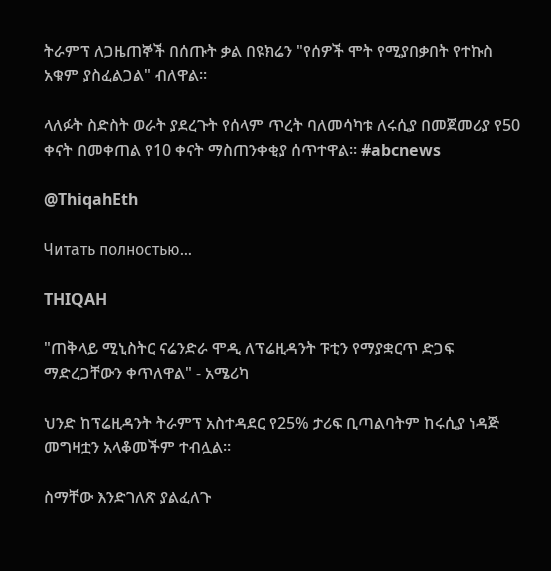ትራምፕ ለጋዜጠኞች በሰጡት ቃል በዩክሬን "የሰዎች ሞት የሚያበቃበት የተኩስ አቁም ያስፈልጋል" ብለዋል።

ላለፉት ስድስት ወራት ያደረጉት የሰላም ጥረት ባለመሳካቱ ለሩሲያ በመጀመሪያ የ50 ቀናት በመቀጠል የ10 ቀናት ማስጠንቀቂያ ሰጥተዋል። #abcnews

@ThiqahEth

Читать полностью…

THIQAH

"ጠቅላይ ሚኒስትር ናሬንድራ ሞዲ ለፕሬዚዳንት ፑቲን የማያቋርጥ ድጋፍ ማድረጋቸውን ቀጥለዋል" - አሜሪካ

ህንድ ከፕሬዚዳንት ትራምፕ አስተዳደር የ25% ታሪፍ ቢጣልባትም ከሩሲያ ነዳጅ መግዛቷን አላቆመችም ተብሏል።

ስማቸው እንድገለጽ ያልፈለጉ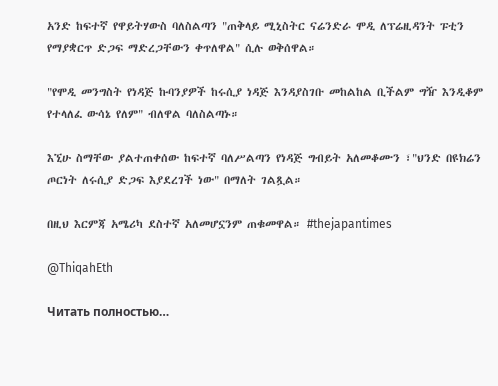አንድ ከፍተኛ የዋይትሃውስ ባለስልጣን "ጠቅላይ ሚኒስትር ናሬንድራ ሞዲ ለፕሬዚዳንት ፑቲን የማያቋርጥ ድጋፍ ማድረጋቸውን ቀጥለዋል" ሲሉ ወቅሰዋል።

"የሞዲ መንግስት የነዳጅ ኩባንያዎች ከሩሲያ ነዳጅ እንዳያስገቡ መከልከል ቢችልም ግዥ እንዲቆም የተላለፈ ውሳኔ የለም" ብለዋል ባለስልጣኑ።

እኚሁ ስማቸው ያልተጠቀሰው ከፍተኛ ባለሥልጣን የነዳጅ ግብይት አለመቆሙን ፣"ህንድ በዩክሬን ጦርነት ለሩሲያ ድጋፍ እያደረገች ነው" በማለት ገልጿል።

በዚህ እርምጃ አሜሪካ ደስተኛ አለመሆኗንም ጠቁመዋል። #thejapantimes

@ThiqahEth

Читать полностью…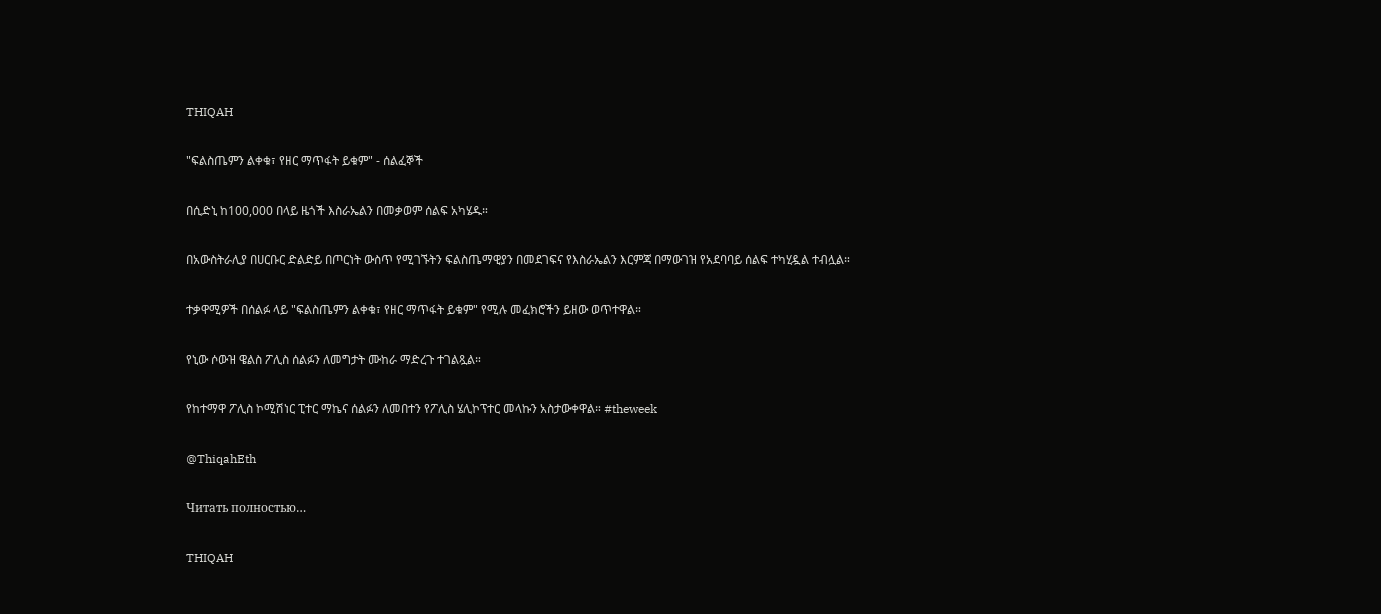THIQAH

"ፍልስጤምን ልቀቁ፣ የዘር ማጥፋት ይቁም" - ሰልፈኞች

በሲድኒ ከ100,000 በላይ ዜጎች እስራኤልን በመቃወም ሰልፍ አካሄዱ።

በአውስትራሊያ በሀርቡር ድልድይ በጦርነት ውስጥ የሚገኙትን ፍልስጤማዊያን በመደገፍና የእስራኤልን እርምጃ በማውገዝ የአደባባይ ሰልፍ ተካሂዷል ተብሏል።

ተቃዋሚዎች በሰልፉ ላይ "ፍልስጤምን ልቀቁ፣ የዘር ማጥፋት ይቁም" የሚሉ መፈክሮችን ይዘው ወጥተዋል።

የኒው ሶውዝ ዌልስ ፖሊስ ሰልፉን ለመግታት ሙከራ ማድረጉ ተገልጿል።

የከተማዋ ፖሊስ ኮሚሽነር ፒተር ማኬና ሰልፉን ለመበተን የፖሊስ ሄሊኮፕተር መላኩን አስታውቀዋል። #theweek

@ThiqahEth

Читать полностью…

THIQAH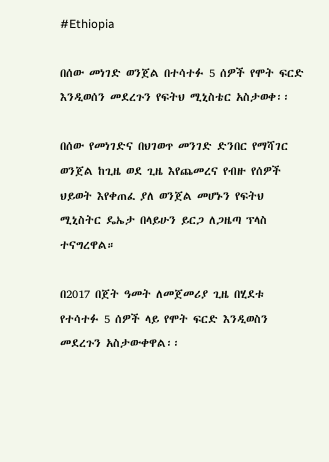#Ethiopia

በሰው መነገድ ወንጀል በተሳተፉ 5 ሰዎች የሞት ፍርድ እንዲወሰን መደረጉን የፍትህ ሚኒስቴር አስታወቀ፡፡

በሰው የመነገድና በህገወጥ መንገድ ድንበር የማሻገር ወንጀል ከጊዜ ወደ ጊዜ እየጨመረና የብዙ የሰዎች ህይወት እየቀጠፈ ያለ ወንጀል መሆኑን የፍትህ ሚኒስትር ዴኤታ በላይሁን ይርጋ ለጋዜጣ ፕላስ ተናግረዋል።

በ2017 በጀት ዓመት ለመጀመሪያ ጊዜ በሂደቱ የተሳተፉ 5 ሰዎች ላይ የሞት ፍርድ እንዲወስን መደረጉን አስታውቀዋል፡፡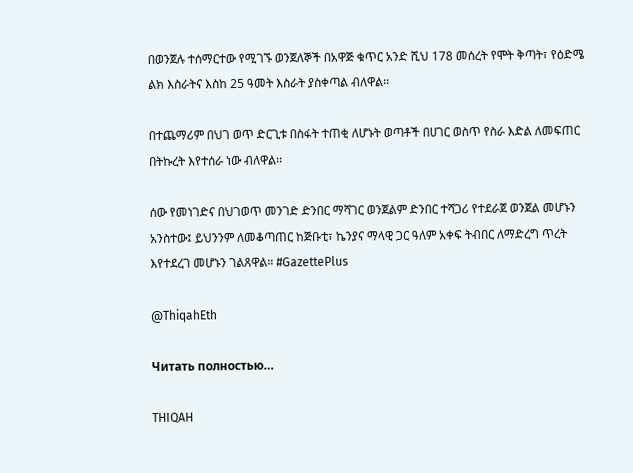በወንጀሉ ተሰማርተው የሚገኙ ወንጀለኞች በአዋጅ ቁጥር አንድ ሺህ 178 መሰረት የሞት ቅጣት፣ የዕድሜ ልክ እስራትና እስከ 25 ዓመት እስራት ያስቀጣል ብለዋል፡፡

በተጨማሪም በህገ ወጥ ድርጊቱ በስፋት ተጠቂ ለሆኑት ወጣቶች በሀገር ወስጥ የስራ እድል ለመፍጠር በትኩረት እየተሰራ ነው ብለዋል፡፡

ሰው የመነገድና በህገወጥ መንገድ ድንበር ማሻገር ወንጀልም ድንበር ተሻጋሪ የተደራጀ ወንጀል መሆኑን አንስተው፤ ይህንንም ለመቆጣጠር ከጅቡቲ፣ ኬንያና ማላዊ ጋር ዓለም አቀፍ ትብበር ለማድረግ ጥረት እየተደረገ መሆኑን ገልጸዋል። #GazettePlus

@ThiqahEth

Читать полностью…

THIQAH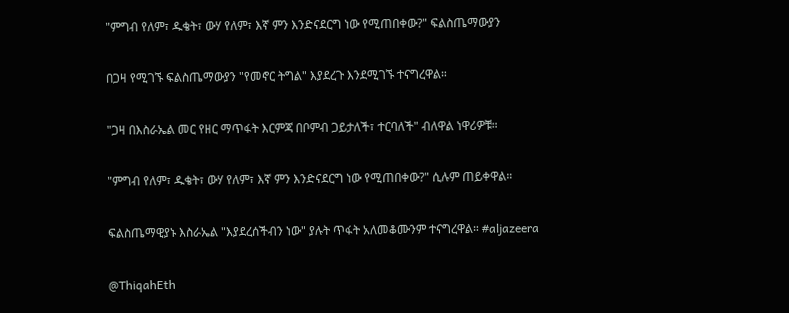"ምግብ የለም፣ ዱቄት፣ ውሃ የለም፣ እኛ ምን እንድናደርግ ነው የሚጠበቀው?" ፍልስጤማውያን

በጋዛ የሚገኙ ፍልስጤማውያን "የመኖር ትግል" እያደረጉ እንደሚገኙ ተናግረዋል።

"ጋዛ በእስራኤል መር የዘር ማጥፋት እርምጃ በቦምብ ጋይታለች፣ ተርባለች" ብለዋል ነዋሪዎቹ።

"ምግብ የለም፣ ዱቄት፣ ውሃ የለም፣ እኛ ምን እንድናደርግ ነው የሚጠበቀው?" ሲሉም ጠይቀዋል።

ፍልስጤማዊያኑ እስራኤል "እያደረሰችብን ነው" ያሉት ጥፋት አለመቆሙንም ተናግረዋል። #aljazeera

@ThiqahEth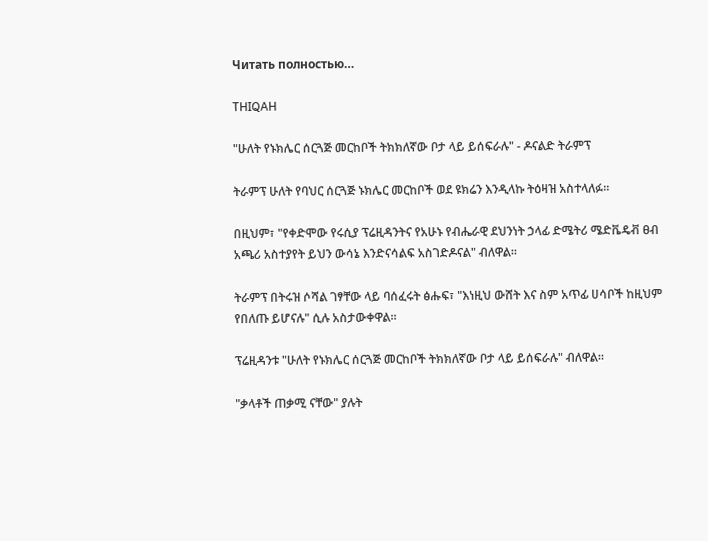Читать полностью…

THIQAH

"ሁለት የኑክሌር ሰርጓጅ መርከቦች ትክክለኛው ቦታ ላይ ይሰፍራሉ" - ዶናልድ ትራምፕ

ትራምፕ ሁለት የባህር ሰርጓጅ ኑክሌር መርከቦች ወደ ዩክሬን እንዲላኩ ትዕዛዝ አስተላለፉ።

በዚህም፣ "የቀድሞው የሩሲያ ፕሬዚዳንትና የአሁኑ የብሔራዊ ደህንነት ኃላፊ ድሜትሪ ሜድቬዴቭ ፀብ አጫሪ አስተያየት ይህን ውሳኔ እንድናሳልፍ አስገድዶናል" ብለዋል።

ትራምፕ በትሩዝ ሶሻል ገፃቸው ላይ ባሰፈሩት ፅሑፍ፣ "እነዚህ ውሸት እና ስም አጥፊ ሀሳቦች ከዚህም የበለጡ ይሆናሉ" ሲሉ አስታውቀዋል።

ፕሬዚዳንቱ "ሁለት የኑክሌር ሰርጓጅ መርከቦች ትክክለኛው ቦታ ላይ ይሰፍራሉ" ብለዋል።

"ቃላቶች ጠቃሚ ናቸው" ያሉት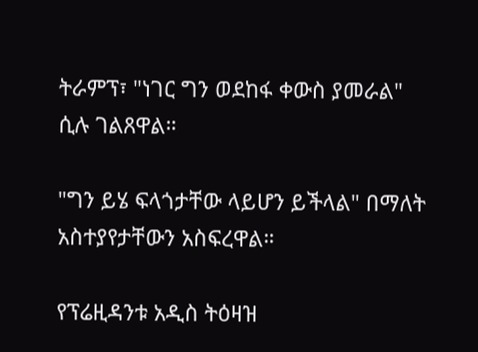ትራምፕ፣ "ነገር ግን ወደከፋ ቀውስ ያመራል" ሲሉ ገልጸዋል።

"ግን ይሄ ፍላጎታቸው ላይሆን ይችላል" በማለት አስተያየታቸውን አስፍረዋል።

የፕሬዚዳንቱ አዲስ ትዕዛዝ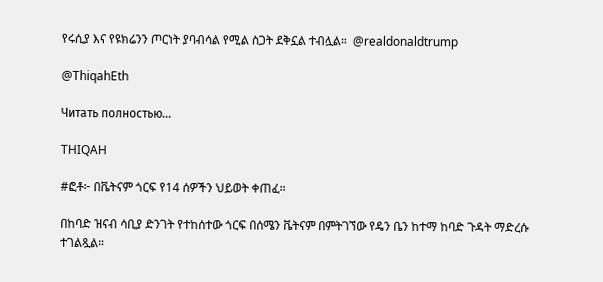የሩሲያ እና የዩክሬንን ጦርነት ያባብሳል የሚል ስጋት ደቅኗል ተብሏል።  @realdonaldtrump

@ThiqahEth

Читать полностью…

THIQAH

#ፎቶ፦ በቬትናም ጎርፍ የ14 ሰዎችን ህይወት ቀጠፈ።

በከባድ ዝናብ ሳቢያ ድንገት የተከሰተው ጎርፍ በሰሜን ቬትናም በምትገኘው የዴን ቤን ከተማ ከባድ ጉዳት ማድረሱ ተገልጿል።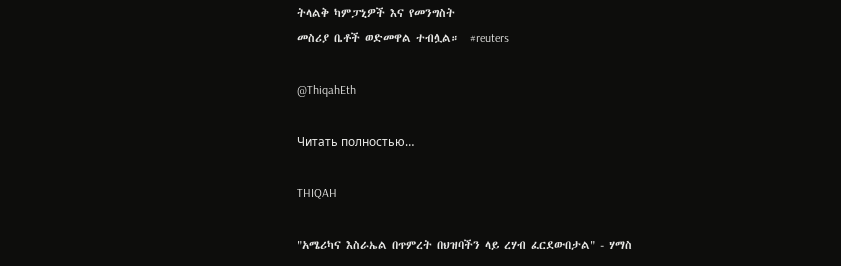ትላልቅ ካምፓኒዎች እና የመንግስት
መስሪያ ቤቶች ወድመዋል ተብሏል።  #reuters

@ThiqahEth

Читать полностью…

THIQAH

"አሜሪካና እስራኤል በጥምረት በህዝባችን ላይ ረሃብ ፈርደውበታል" - ሃማስ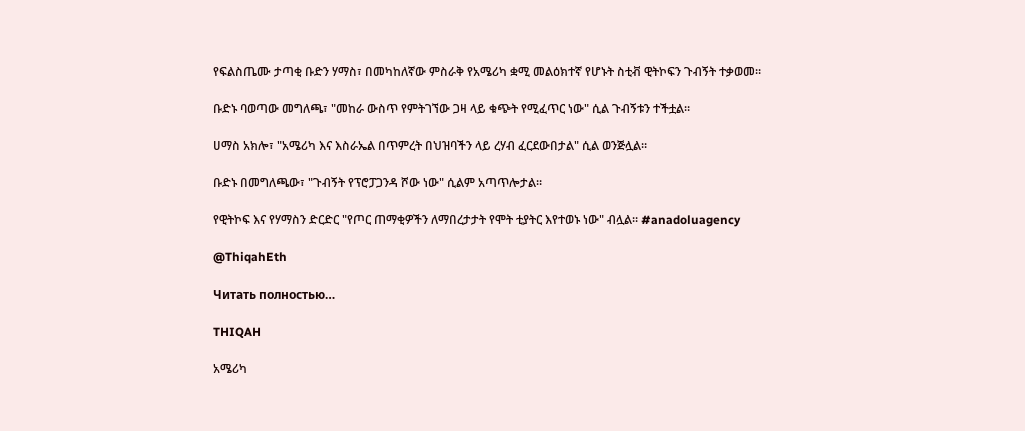የፍልስጤሙ ታጣቂ ቡድን ሃማስ፣ በመካከለኛው ምስራቅ የአሜሪካ ቋሚ መልዕክተኛ የሆኑት ስቲቭ ዊትኮፍን ጉብኝት ተቃወመ።

ቡድኑ ባወጣው መግለጫ፣ "መከራ ውስጥ የምትገኘው ጋዛ ላይ ቁጭት የሚፈጥር ነው" ሲል ጉብኝቱን ተችቷል።

ሀማስ አክሎ፣ "አሜሪካ እና እስራኤል በጥምረት በህዝባችን ላይ ረሃብ ፈርደውበታል" ሲል ወንጅሏል።

ቡድኑ በመግለጫው፣ "ጉብኝት የፕሮፓጋንዳ ሾው ነው" ሲልም አጣጥሎታል።

የዊትኮፍ እና የሃማስን ድርድር "የጦር ጠማቂዎችን ለማበረታታት የሞት ቲያትር እየተወኑ ነው" ብሏል። #anadoluagency

@ThiqahEth

Читать полностью…

THIQAH

አሜሪካ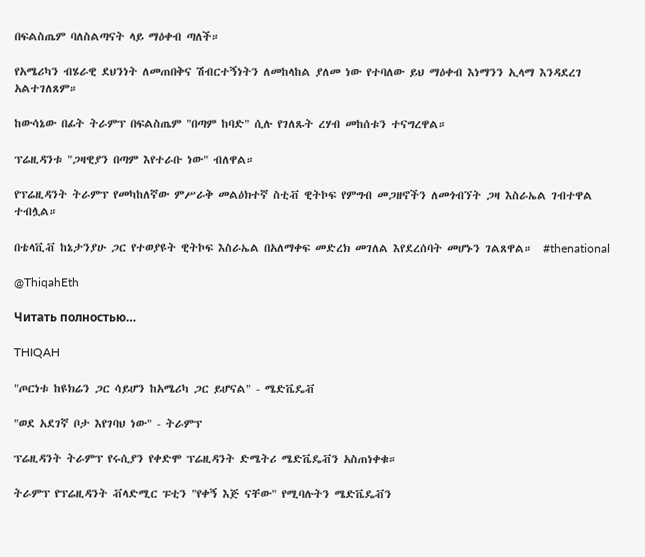በፍልስጤም ባለስልጣናት ላይ ማዕቀብ ጣለች።

የአሜሪካን ብሄራዊ ደህንነት ለመጠበቅና ሽብርተኝነትን ለመከላከል ያለመ ነው የተባለው ይህ ማዕቀብ እነማንን ኢላማ እንዳደረገ አልተገለጸም።

ከውሳኔው በፊት ትራምፕ በፍልስጤም "በጣም ከባድ" ሲሉ የገለጹት ረሃብ መከሰቱን ተናግረዋል።

ፕሬዚዳንቱ "ጋዛዊያን በጣም እየተራቡ ነው" ብለዋል።

የፕሬዚዳንት ትራምፕ የመካከለኛው ምሥራቅ መልዕክተኛ ስቲቭ ዊትኮፍ የምግብ መጋዘኖችን ለመጎብኘት ጋዛ እስራኤል ገብተዋል ተብሏል።

በቴላቪቭ ከኔታንያሁ ጋር የተወያዩት ዊትኮፍ እስራኤል በአለማቀፍ መድረክ መገለል እየደረሰባት መሆኑን ገልጸዋል።  #thenational

@ThiqahEth

Читать полностью…

THIQAH

"ጦርነቱ ከዩክሬን ጋር ሳይሆን ከአሜሪካ ጋር ይሆናል" - ሜድቬዴቭ

"ወደ አደገኛ ቦታ እየገባህ ነው" - ትራምፕ

ፕሬዚዳንት ትራምፕ የሩሲያን የቀድሞ ፕሬዚዳንት ድሜትሪ ሜድቬዴቭን አስጠነቀቁ።

ትራምፕ የፕሬዚዳንት ቭላድሚር ፑቲን "የቀኝ እጅ ናቸው" የሚባሉትን ሜድቬዴቭን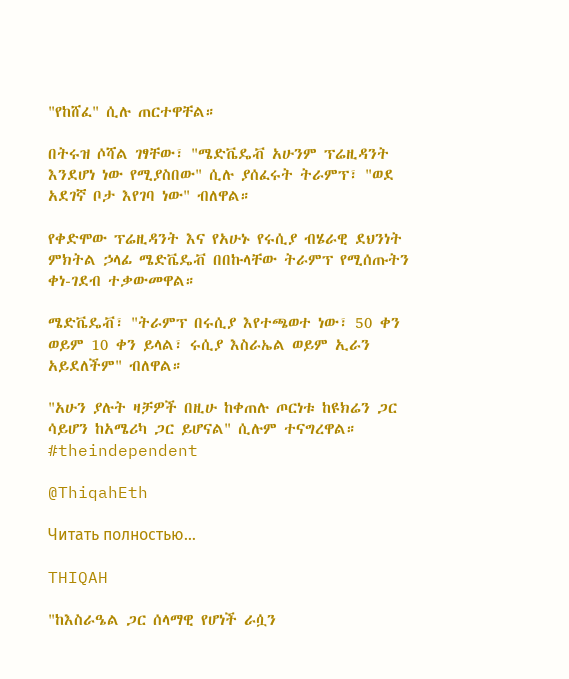"የከሸፈ" ሲሉ ጠርተዋቸል።

በትሩዝ ሶሻል ገፃቸው፣ "ሜድቬዴቭ አሁንም ፕሬዚዳንት እንደሆነ ነው የሚያስበው" ሲሉ ያሰፈሩት ትራምፕ፣ "ወደ አደገኛ ቦታ እየገባ ነው" ብለዋል።

የቀድሞው ፕሬዚዳንት እና የአሁኑ የሩሲያ ብሄራዊ ደህንነት ምክትል ኃላፊ ሜድቬዴቭ በበኩላቸው ትራምፕ የሚሰጡትን ቀነ-ገደብ ተቃውመዋል።

ሜድቬዴቭ፣ "ትራምፕ በሩሲያ እየተጫወተ ነው፣ 50 ቀን ወይም 10 ቀን ይላል፣ ሩሲያ እስራኤል ወይም ኢራን አይደለችም" ብለዋል።

"አሁን ያሉት ዛቻዎች በዚሁ ከቀጠሉ ጦርነቱ ከዩክሬን ጋር ሳይሆን ከአሜሪካ ጋር ይሆናል" ሲሉም ተናግረዋል። #theindependent

@ThiqahEth

Читать полностью…

THIQAH

"ከእስራዔል ጋር ሰላማዊ የሆነች ራሷን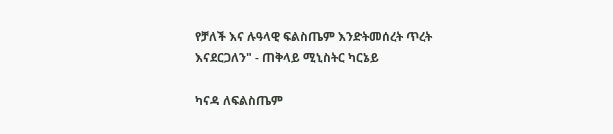የቻለች እና ሉዓላዊ ፍልስጤም እንድትመሰረት ጥረት እናደርጋለን" - ጠቅላይ ሚኒስትር ካርኔይ

ካናዳ ለፍልስጤም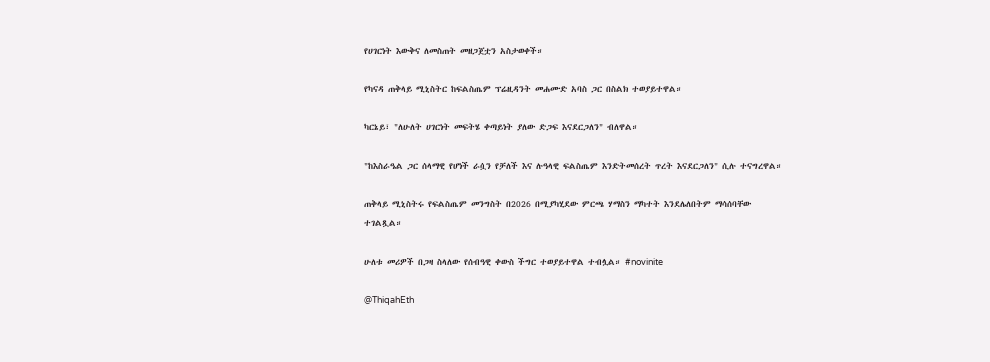የሀገርነት እውቅና ለመስጠት መዘጋጀቷን አስታወቀች።

የካናዳ ጠቅላይ ሚኒስትር ከፍልስጤም ፕሬዚዳንት መሐሙድ አባስ ጋር በስልክ ተወያይተዋል።

ካርኔይ፣ "ለሁለት ሀገርነት መፍትሄ ቀጣይነት ያለው ድጋፍ እናደርጋለን" ብለዋል።

"ከእስራዔል ጋር ሰላማዊ የሆነች ራሷን የቻለች እና ሉዓላዊ ፍልስጤም እንድትመሰረት ጥረት እናደርጋለን" ሲሉ ተናግረዋል።

ጠቅላይ ሚኒስትሩ የፍልስጤም መንግስት በ2026 በሚያካሂደው ምርጫ ሃማስን ማካተት እንደሌለበትም ማሳሰባቸው ተገልጿል።

ሁለቱ መሪዎች በጋዛ ስላለው የሰብዓዊ ቀውስ ችግር ተወያይተዋል ተብሏል። #novinite

@ThiqahEth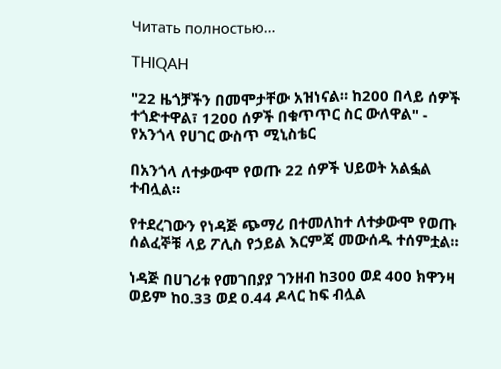Читать полностью…

THIQAH

"22 ዜጎቻችን በመሞታቸው አዝነናል። ከ200 በላይ ሰዎች ተጎድተዋል፣ 1200 ሰዎች በቁጥጥር ስር ውለዋል" - የአንጎላ የሀገር ውስጥ ሚኒስቴር

በአንጎላ ለተቃውሞ የወጡ 22 ሰዎች ህይወት አልፏል ተብሏል።

የተደረገውን የነዳጅ ጭማሪ በተመለከተ ለተቃውሞ የወጡ ሰልፈኞቹ ላይ ፖሊስ የኃይል እርምጃ መውሰዱ ተሰምቷል።

ነዳጅ በሀገሪቱ የመገበያያ ገንዘብ ከ300 ወደ 400 ክዋንዛ ወይም ከ0.33 ወደ 0.44 ዶላር ከፍ ብሏል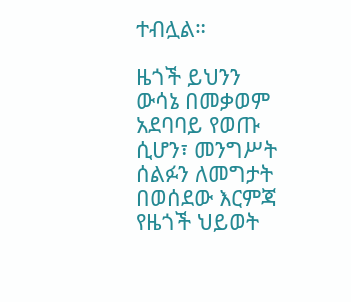ተብሏል።

ዜጎች ይህንን ውሳኔ በመቃወም አደባባይ የወጡ ሲሆን፣ መንግሥት ሰልፉን ለመግታት በወሰደው እርምጃ የዜጎች ህይወት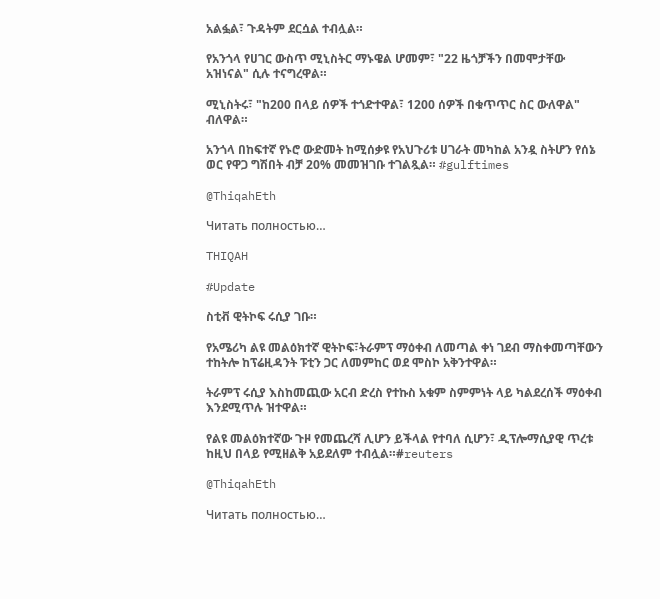አልፏል፣ ጉዳትም ደርሷል ተብሏል።

የአንጎላ የሀገር ውስጥ ሚኒስትር ማኑዌል ሆመም፣ "22 ዜጎቻችን በመሞታቸው አዝነናል" ሲሉ ተናግረዋል።

ሚኒስትሩ፣ "ከ200 በላይ ሰዎች ተጎድተዋል፣ 1200 ሰዎች በቁጥጥር ስር ውለዋል" ብለዋል።

አንጎላ በከፍተኛ የኑሮ ውድመት ከሚሰቃዩ የአህጉሪቱ ሀገራት መካከል አንዷ ስትሆን የሰኔ ወር የዋጋ ግሽበት ብቻ 20% መመዝገቡ ተገልጿል። #gulftimes

@ThiqahEth

Читать полностью…

THIQAH

#Update

ስቲቭ ዊትኮፍ ሩሲያ ገቡ።

የአሜሪካ ልዩ መልዕክተኛ ዊትኮፍ፣ትራምፕ ማዕቀብ ለመጣል ቀነ ገደብ ማስቀመጣቸውን ተከትሎ ከፕሬዚዳንት ፑቲን ጋር ለመምከር ወደ ሞስኮ አቅንተዋል።

ትራምፕ ሩሲያ እስከመጪው አርብ ድረስ የተኩስ አቁም ስምምነት ላይ ካልደረሰች ማዕቀብ እንደሚጥሉ ዝተዋል።

የልዩ መልዕክተኛው ጉዞ የመጨረሻ ሊሆን ይችላል የተባለ ሲሆን፣ ዲፕሎማሲያዊ ጥረቱ ከዚህ በላይ የሚዘልቅ አይደለም ተብሏል።#reuters

@ThiqahEth

Читать полностью…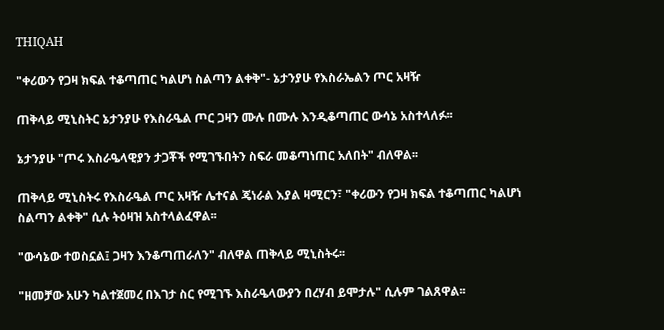THIQAH

"ቀሪውን የጋዛ ክፍል ተቆጣጠር ካልሆነ ስልጣን ልቀቅ"- ኔታንያሁ የእስራኤልን ጦር አዛዥ

ጠቅላይ ሚኒስትር ኔታንያሁ የእስራዔል ጦር ጋዛን ሙሉ በሙሉ እንዲቆጣጠር ውሳኔ አስተላለፉ፡፡

ኔታንያሁ "ጦሩ እስራዔላዊያን ታጋቾች የሚገኙበትን ስፍራ መቆጣነጠር አለበት" ብለዋል፡፡

ጠቅላይ ሚኒስትሩ የእስራዔል ጦር አዛዥ ሌተናል ጄነራል እያል ዛሚርን፣ "ቀሪውን የጋዛ ክፍል ተቆጣጠር ካልሆነ ስልጣን ልቀቅ" ሲሉ ትዕዛዝ አስተላልፈዋል፡፡

"ውሳኔው ተወስኗል፤ ጋዛን እንቆጣጠራለን" ብለዋል ጠቅላይ ሚኒስትሩ፡፡

"ዘመቻው አሁን ካልተጀመረ በእገታ ስር የሚገኙ እስራዔላውያን በረሃብ ይሞታሉ" ሲሉም ገልጸዋል፡፡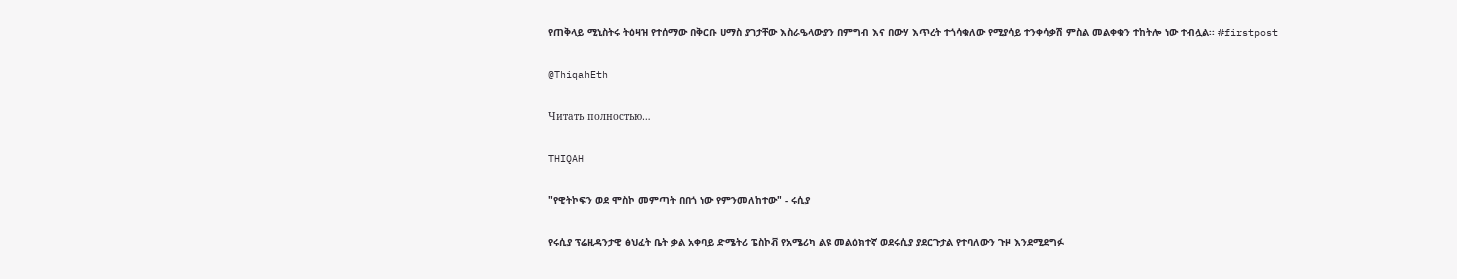የጠቅላይ ሚኒስትሩ ትዕዛዝ የተሰማው በቅርቡ ሀማስ ያገታቸው እስራዔላውያን በምግብ እና በውሃ እጥረት ተጎሳቁለው የሚያሳይ ተንቀሳቃሽ ምስል መልቀቁን ተከትሎ ነው ተብሏል፡፡ #firstpost

@ThiqahEth

Читать полностью…

THIQAH

"የዊትኮፍን ወደ ሞስኮ መምጣት በበጎ ነው የምንመለከተው" - ሩሲያ

የሩሲያ ፕሬዚዳንታዊ ፅህፈት ቤት ቃል አቀባይ ድሜትሪ ፔስኮቭ የአሜሪካ ልዩ መልዕክተኛ ወደሩሲያ ያደርጉታል የተባለውን ጉዞ እንደሚደግፉ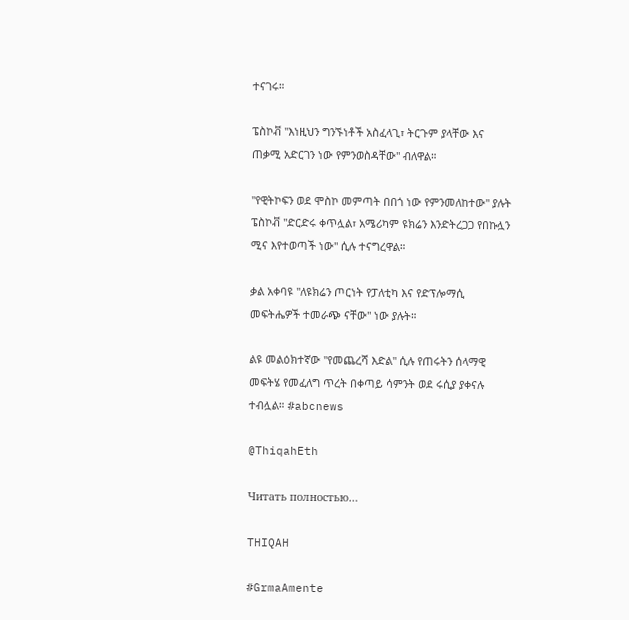ተናገሩ።

ፔስኮቭ "እነዚህን ግንኙነቶች አስፈላጊ፣ ትርጉም ያላቸው እና ጠቃሚ አድርገን ነው የምንወስዳቸው" ብለዋል።

"የዊትኮፍን ወደ ሞስኮ መምጣት በበጎ ነው የምንመለከተው" ያሉት ፔስኮቭ "ድርድሩ ቀጥሏል፣ አሜሪካም ዩክሬን እንድትረጋጋ የበኩሏን ሚና እየተወጣች ነው" ሲሉ ተናግረዋል።

ቃል አቀባዩ "ለዩክሬን ጦርነት የፓለቲካ እና የድፕሎማሲ መፍትሔዎች ተመራጭ ናቸው" ነው ያሉት።

ልዩ መልዕክተኛው "የመጨረሻ እድል" ሲሉ የጠሩትን ሰላማዊ መፍትሄ የመፈለግ ጥረት በቀጣይ ሳምንት ወደ ሩሲያ ያቀናሉ ተብሏል። #abcnews

@ThiqahEth

Читать полностью…

THIQAH

#GrmaAmente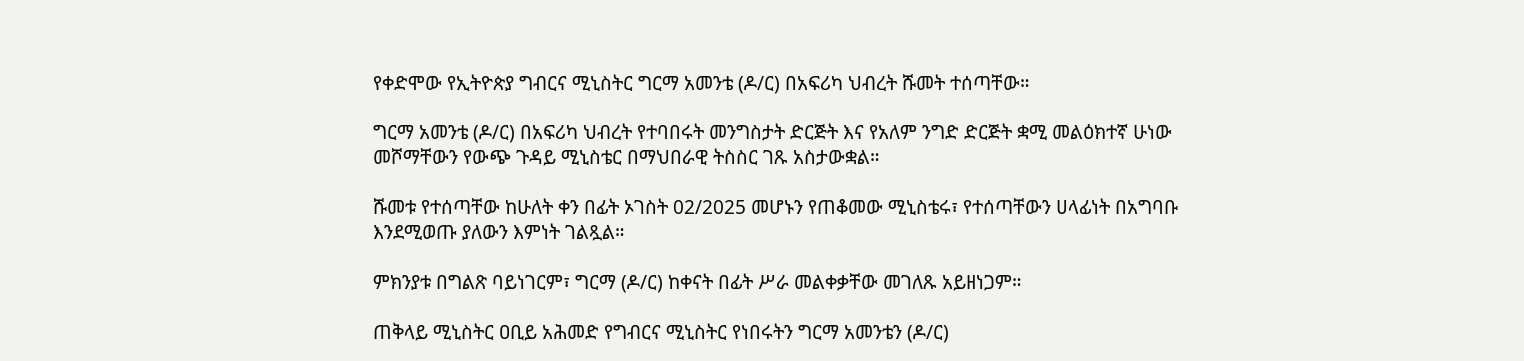የቀድሞው የኢትዮጵያ ግብርና ሚኒስትር ግርማ አመንቴ (ዶ/ር) በአፍሪካ ህብረት ሹመት ተሰጣቸው።

ግርማ አመንቴ (ዶ/ር) በአፍሪካ ህብረት የተባበሩት መንግስታት ድርጅት እና የአለም ንግድ ድርጅት ቋሚ መልዕክተኛ ሁነው መሾማቸውን የውጭ ጉዳይ ሚኒስቴር በማህበራዊ ትስስር ገጹ አስታውቋል።

ሹመቱ የተሰጣቸው ከሁለት ቀን በፊት ኦገስት 02/2025 መሆኑን የጠቆመው ሚኒስቴሩ፣ የተሰጣቸውን ሀላፊነት በአግባቡ እንደሚወጡ ያለውን እምነት ገልጿል።

ምክንያቱ በግልጽ ባይነገርም፣ ግርማ (ዶ/ር) ከቀናት በፊት ሥራ መልቀቃቸው መገለጹ አይዘነጋም።

ጠቅላይ ሚኒስትር ዐቢይ አሕመድ የግብርና ሚኒስትር የነበሩትን ግርማ አመንቴን (ዶ/ር)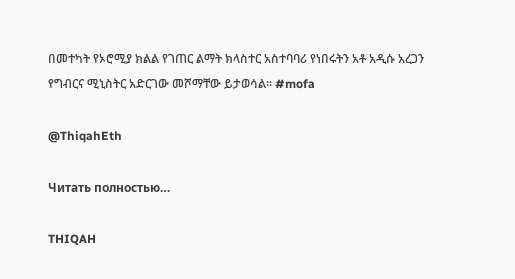በመተካት የኦሮሚያ ክልል የገጠር ልማት ክላስተር አስተባባሪ የነበሩትን አቶ አዲሱ አረጋን የግብርና ሚኒስትር አድርገው መሾማቸው ይታወሳል። #mofa

@ThiqahEth

Читать полностью…

THIQAH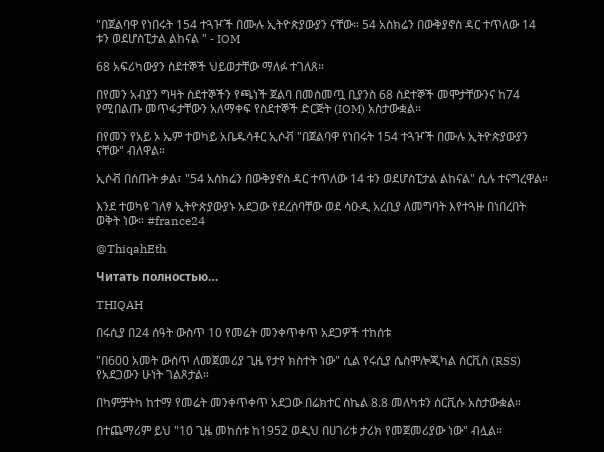"በጀልባዋ የነበሩት 154 ተጓዦች በሙሉ ኢትዮጵያውያን ናቸው። 54 አስክሬን በውቅያኖስ ዳር ተጥለው 14 ቱን ወደሆስፒታል ልከናል " - IOM

68 አፍሪካውያን ስደተኞች ህይወታቸው ማለፉ ተገለጸ።

በየመን አብያን ግዛት ስደተኞችን የጫነች ጀልባ በመስመጧ ቢያንስ 68 ስደተኞች መሞታቸውንና ከ74 የሚበልጡ መጥፋታቸውን አለማቀፍ የስደተኞች ድርጅት (IOM) አስታውቋል።

በየመን የአይ ኦ ኤም ተወካይ አቤዱሳቶር ኢሶቭ "በጀልባዋ የነበሩት 154 ተጓዦች በሙሉ ኢትዮጵያውያን ናቸው" ብለዋል።

ኢሶቭ በሰጡት ቃል፣ "54 አስክሬን በውቅያኖስ ዳር ተጥለው 14 ቱን ወደሆስፒታል ልከናል" ሲሉ ተናግረዋል።

እንደ ተወካዩ ገለፃ ኢትዮጵያውያኑ አደጋው የደረሰባቸው ወደ ሳዑዲ አረቢያ ለመግባት እየተጓዙ በነበረበት ወቅት ነው። #france24

@ThiqahEth

Читать полностью…

THIQAH

በሩሲያ በ24 ሰዓት ውስጥ 10 የመሬት መንቀጥቀጥ አደጋዎች ተከሰቱ

"በ600 አመት ውስጥ ለመጀመሪያ ጊዜ የታየ ክስተት ነው" ሲል የሩሲያ ሴስሞሎጂካል ሰርቪስ (RSS)
የአደጋውን ሁነት ገልጾታል።

በካምቻትካ ከተማ የመሬት መንቀጥቀጥ አደጋው በሬክተር ስኬል 8.8 መለካቱን ሰርቪሱ አስታውቋል።

በተጨማሪም ይህ "10 ጊዜ መከሰቱ ከ1952 ወዲህ በሀገሪቱ ታሪክ የመጀመሪያው ነው" ብሏል።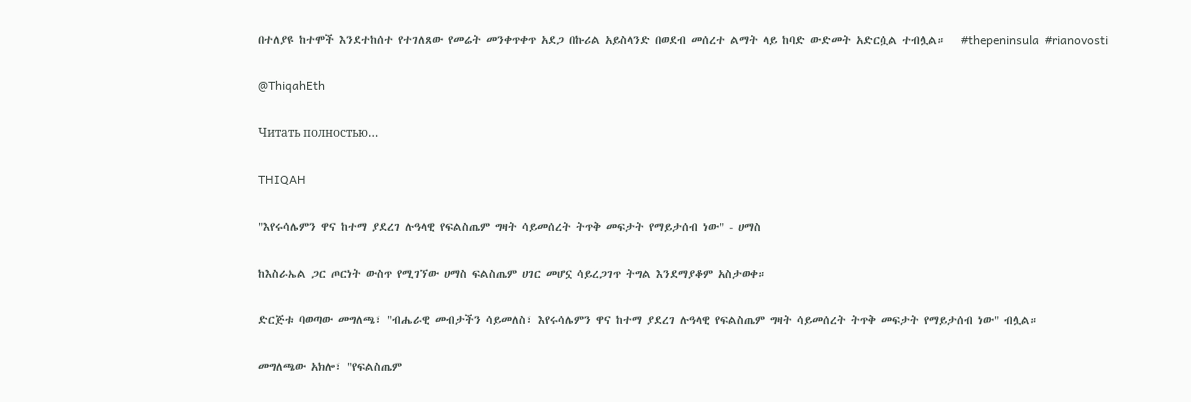በተለያዩ ከተሞች እንደተከሰተ የተገለጸው የመሬት መንቀጥቀጥ አደጋ በኩሪል አይስላንድ በወደብ መሰረተ ልማት ላይ ከባድ ውድመት አድርሷል ተብሏል።   #thepeninsula  #rianovosti

@ThiqahEth

Читать полностью…

THIQAH

"እየሩሳሌምን ዋና ከተማ ያደረገ ሉዓላዊ የፍልስጤም ግዛት ሳይመሰረት ትጥቅ መፍታት የማይታሰብ ነው" - ሀማስ

ከእስራኤል ጋር ጦርነት ውስጥ የሚገኘው ሀማስ ፍልስጤም ሀገር መሆኗ ሳይረጋገጥ ትግል እንደማያቆም አስታወቀ።

ድርጅቱ ባወጣው መግለጫ፣ "ብሔራዊ መብታችን ሳይመለስ፣ እየሩሳሌምን ዋና ከተማ ያደረገ ሉዓላዊ የፍልስጤም ግዛት ሳይመሰረት ትጥቅ መፍታት የማይታሰብ ነው" ብሏል።

መግለጫው አክሎ፣ "የፍልስጤም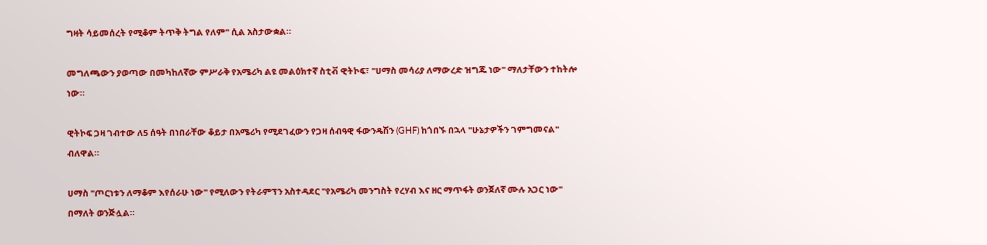ግዛት ሳይመሰረት የሚቆም ትጥቅ ትግል የለም" ሲል አስታውቋል።

መግለጫውን ያወጣው በመካከለኛው ምሥራቅ የአሜሪካ ልዩ መልዕክተኛ ስቲቭ ዊትኮፍ፣ "ሀማስ መሳሪያ ለማውረድ ዝግጁ ነው" ማለታቸውን ተከትሎ ነው።

ዊትኮፍ ጋዛ ገብተው ለ5 ሰዓት በነበራቸው ቆይታ በአሜሪካ የሚደገፈውን የጋዛ ሰብዓዊ ፋውንዴሽን (GHF) ከጎበኙ በኋላ "ሁኔታዎችን ገምግመናል" ብለዋል።

ሀማስ "ጦርነቱን ለማቆም እየሰራሁ ነው" የሚለውን የትራምፕን አስተዳደር "የአሜሪካ መንግስት የረሃብ እና ዘር ማጥፋት ወንጀለኛ ሙሉ አጋር ነው" በማለት ወንጅሏል።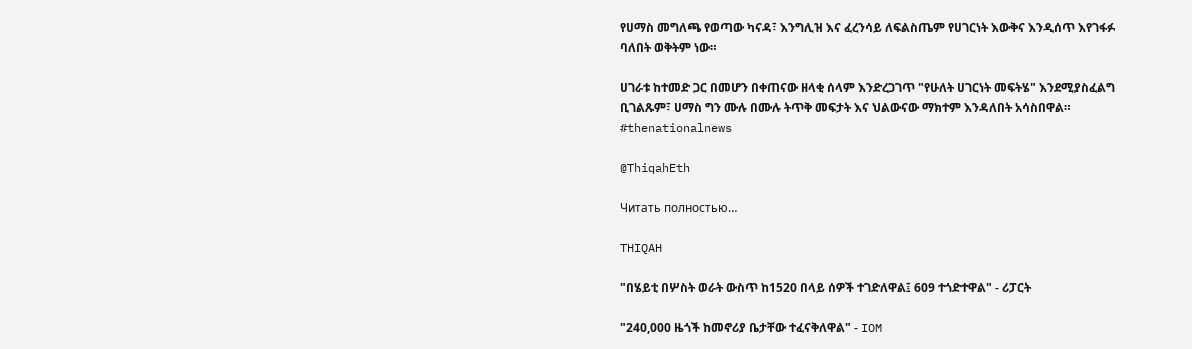የሀማስ መግለጫ የወጣው ካናዳ፣ እንግሊዝ እና ፈረንሳይ ለፍልስጤም የሀገርነት እውቅና እንዲሰጥ እየገፋፉ ባለበት ወቅትም ነው።

ሀገራቱ ከተመድ ጋር በመሆን በቀጠናው ዘላቂ ሰላም እንድረጋገጥ "የሁለት ሀገርነት መፍትሄ" እንደሚያስፈልግ ቢገልጹም፣ ሀማስ ግን ሙሉ በሙሉ ትጥቅ መፍታት እና ህልውናው ማክተም እንዳለበት አሳስበዋል።
#thenationalnews

@ThiqahEth

Читать полностью…

THIQAH

"በሄይቲ በሦስት ወራት ውስጥ ከ1520 በላይ ሰዎች ተገድለዋል፤ 609 ተጎድተዋል" - ሪፓርት

"240,000 ዜጎች ከመኖሪያ ቤታቸው ተፈናቅለዋል" - IOM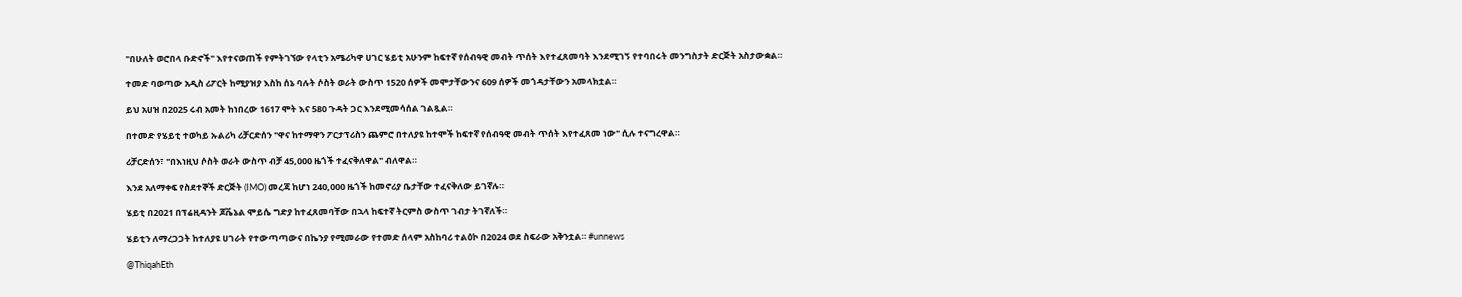"በሁለት ወሮበላ ቡድኖች" እየተናወጠች የምትገኘው የላቲን አሜሪካዋ ሀገር ሄይቲ አሁንም ከፍተኛ የሰብዓዊ መብት ጥሰት እየተፈጸመባት እንደሚገኝ የተባበሩት መንግስታት ድርጅት አስታውቋል።

ተመድ ባወጣው አዲስ ሪፖርት ከሚያዝያ እስከ ሰኔ ባሉት ሶስት ወራት ውስጥ 1520 ሰዎች መሞታቸውንና 609 ሰዎች መጎዳታቸውን አመላክቷል።

ይህ አሀዝ በ2025 ሩብ አመት ከነበረው 1617 ሞት እና 580 ጉዳት ጋር እንደሚመሳሰል ገልጿል።

በተመድ የሄይቲ ተወካይ ኡልሪካ ሪቻርድሰን "ዋና ከተማዋን ፖርታፕሪስን ጨምሮ በተለያዩ ከተሞች ከፍተኛ የሰብዓዊ መብት ጥሰት እየተፈጸመ ነው" ሲሉ ተናግረዋል።

ሪቻርድሰን፣ "በእነዚህ ሶስት ወራት ውስጥ ብቻ 45,000 ዜጎች ተፈናቅለዋል" ብለዋል።

እንደ አለማቀፍ የስደተኞች ድርጅት (IMO) መረጃ ከሆነ 240,000 ዜጎች ከመኖሪያ ቤታቸው ተፈናቅለው ይገኛሉ።

ሄይቲ በ2021 በፕሬዚዳንት ጆቬኔል ሞይሴ ግድያ ከተፈጸመባቸው በኋላ ከፍተኛ ትርምስ ውስጥ ገብታ ትገኛለች።

ሄይቲን ለማረጋጋት ከተለያዩ ሀገራት የተውጣጣውና በኬንያ የሚመራው የተመድ ሰላም አስከባሪ ተልዕኮ በ2024 ወደ ስፍራው አቅንቷል። #unnews

@ThiqahEth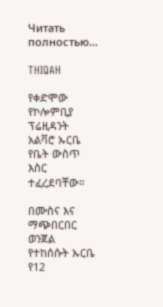Читать полностью…

THIQAH

የቀድሞው የኮሎምቢያ ፕሬዚዳንት አልቫሮ ኡርቤ የቤት ውስጥ እስር ተፈረደባቸው።

በሙስና እና ማጭበርበር ወንጀል የተከሰሱት ኡርቤ የ12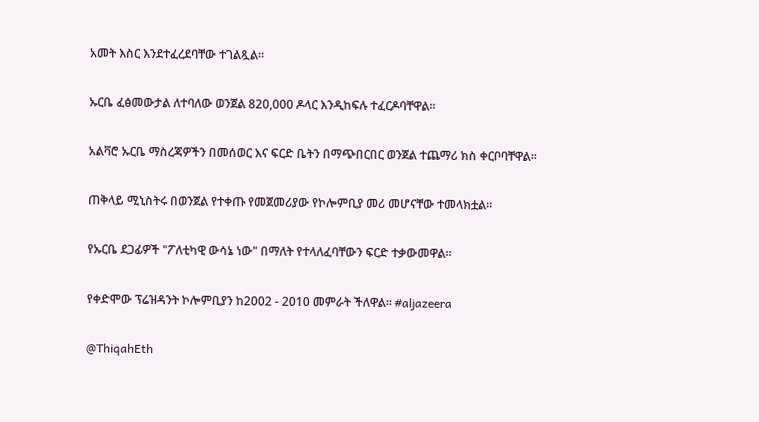አመት እስር እንደተፈረደባቸው ተገልጿል።

ኡርቤ ፈፅመውታል ለተባለው ወንጀል 820,000 ዶላር እንዲከፍሉ ተፈርዶባቸዋል።

አልቫሮ ኡርቤ ማስረጃዎችን በመሰወር እና ፍርድ ቤትን በማጭበርበር ወንጀል ተጨማሪ ክስ ቀርቦባቸዋል።

ጠቅላይ ሚኒስትሩ በወንጀል የተቀጡ የመጀመሪያው የኮሎምቢያ መሪ መሆናቸው ተመላክቷል።

የኡርቤ ደጋፊዎች "ፖለቲካዊ ውሳኔ ነው" በማለት የተላለፈባቸውን ፍርድ ተቃውመዋል።

የቀድሞው ፕሬዝዳንት ኮሎምቢያን ከ2002 - 2010 መምራት ችለዋል። #aljazeera

@ThiqahEth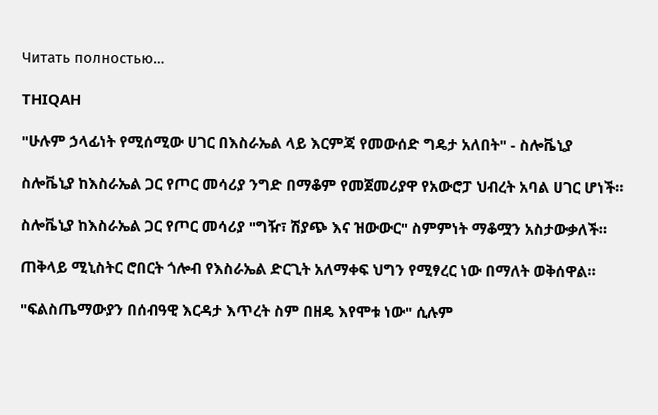Читать полностью…

THIQAH

"ሁሉም ኃላፊነት የሚሰሚው ሀገር በእስራኤል ላይ እርምጃ የመውሰድ ግዴታ አለበት" - ስሎቬኒያ

ስሎቬኒያ ከእስራኤል ጋር የጦር መሳሪያ ንግድ በማቆም የመጀመሪያዋ የአውሮፓ ህብረት አባል ሀገር ሆነች።

ስሎቬኒያ ከእስራኤል ጋር የጦር መሳሪያ "ግዥ፣ ሽያጭ እና ዝውውር" ስምምነት ማቆሟን አስታውቃለች።

ጠቅላይ ሚኒስትር ሮበርት ጎሎብ የእስራኤል ድርጊት አለማቀፍ ህግን የሚፃረር ነው በማለት ወቅሰዋል።

"ፍልስጤማውያን በሰብዓዊ እርዳታ እጥረት ስም በዘዴ እየሞቱ ነው" ሲሉም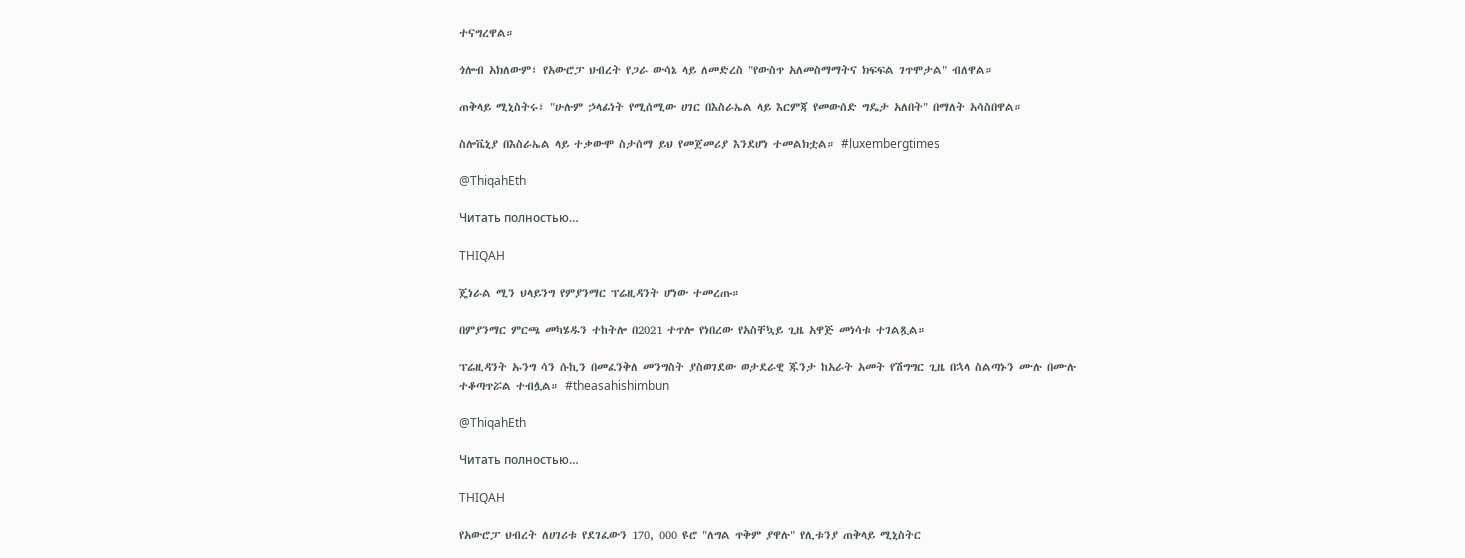ተናግረዋል።

ጎሎብ አክለውም፣ የአውሮፓ ህብረት የጋራ ውሳኔ ላይ ለመድረስ "የውስጥ አለመስማማትና ክፍፍል ገጥሞታል" ብለዋል።

ጠቅላይ ሚኒስትሩ፣ "ሁሉም ኃላፊነት የሚሰሚው ሀገር በእስራኤል ላይ እርምጃ የመውሰድ ግዴታ አለበት" በማለት አሳስበዋል።

ስሎቬኒያ በእስራኤል ላይ ተቃውሞ ስታሰማ ይህ የመጀመሪያ እንደሆነ ተመልክቷል። #luxembergtimes

@ThiqahEth

Читать полностью…

THIQAH

ጄነራል ሚን ህላይንግ የምያንማር ፕሬዚዳንት ሆነው ተመረጡ።

በምያንማር ምርጫ መካሄዱን ተከትሎ በ2021 ተጥሎ የነበረው የአስቸኳይ ጊዜ አዋጅ መነሳቱ ተገልጿል።

ፕሬዚዳንት ኡንግ ሳን ሱኪን በመፈንቅለ መንግስት ያስወገደው ወታደራዊ ጁንታ ከአራት አመት የሽግግር ጊዜ በኋላ ስልጣኑን ሙሉ በሙሉ ተቆጣጥሯል ተብሏል። #theasahishimbun

@ThiqahEth

Читать полностью…

THIQAH

የአውሮፓ ህብረት ለሀገሪቱ የደገፈውን 170, 000 ዩሮ "ለግል ጥቅም ያዋሉ" የሊቱንያ ጠቅላይ ሚኒስትር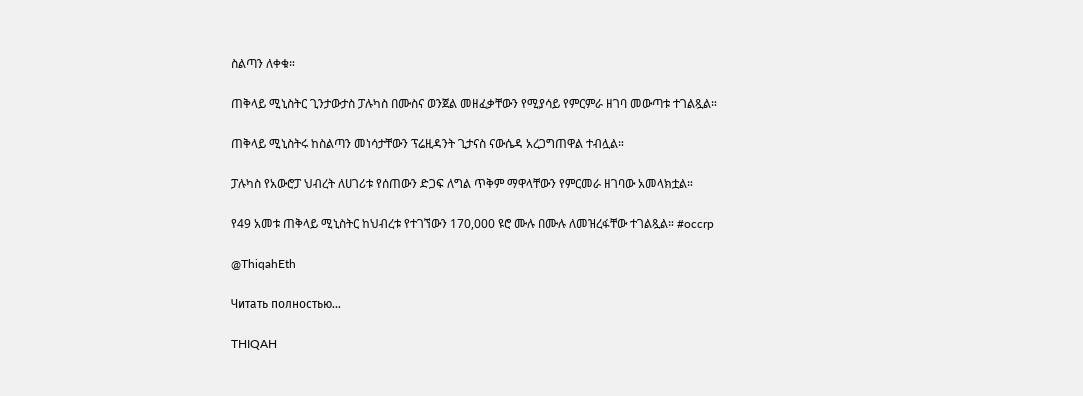ስልጣን ለቀቁ።

ጠቅላይ ሚኒስትር ጊንታውታስ ፓሉካስ በሙስና ወንጀል መዘፈቃቸውን የሚያሳይ የምርምራ ዘገባ መውጣቱ ተገልጿል።

ጠቅላይ ሚኒስትሩ ከስልጣን መነሳታቸውን ፕሬዚዳንት ጊታናስ ናውሴዳ አረጋግጠዋል ተብሏል።

ፓሉካስ የአውሮፓ ህብረት ለሀገሪቱ የሰጠውን ድጋፍ ለግል ጥቅም ማዋላቸውን የምርመራ ዘገባው አመላክቷል።

የ49 አመቱ ጠቅላይ ሚኒስትር ከህብረቱ የተገኘውን 170,000 ዩሮ ሙሉ በሙሉ ለመዝረፋቸው ተገልጿል። #occrp

@ThiqahEth

Читать полностью…

THIQAH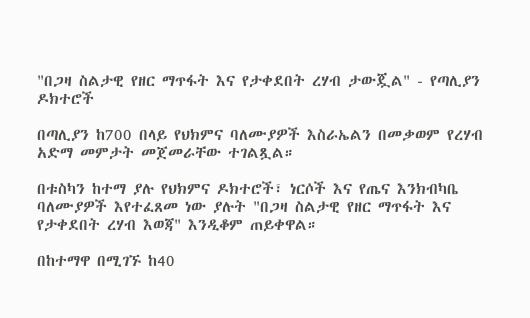"በጋዛ ስልታዊ የዘር ማጥፋት እና የታቀደበት ረሃብ ታውጇል" - የጣሊያን ዶክተሮች

በጣሊያን ከ700 በላይ የህክምና ባለሙያዎች እስራኤልን በመቃወም የረሃብ አድማ መምታት መጀመራቸው ተገልጿል።

በቱስካን ከተማ ያሉ የህክምና ዶክተሮች፣ ነርሶች እና የጤና እንክብካቤ ባለሙያዎች እየተፈጸመ ነው ያሉት "በጋዛ ስልታዊ የዘር ማጥፋት እና የታቀደበት ረሃብ እወጃ" እንዲቆም ጠይቀዋል።

በከተማዋ በሚገኙ ከ40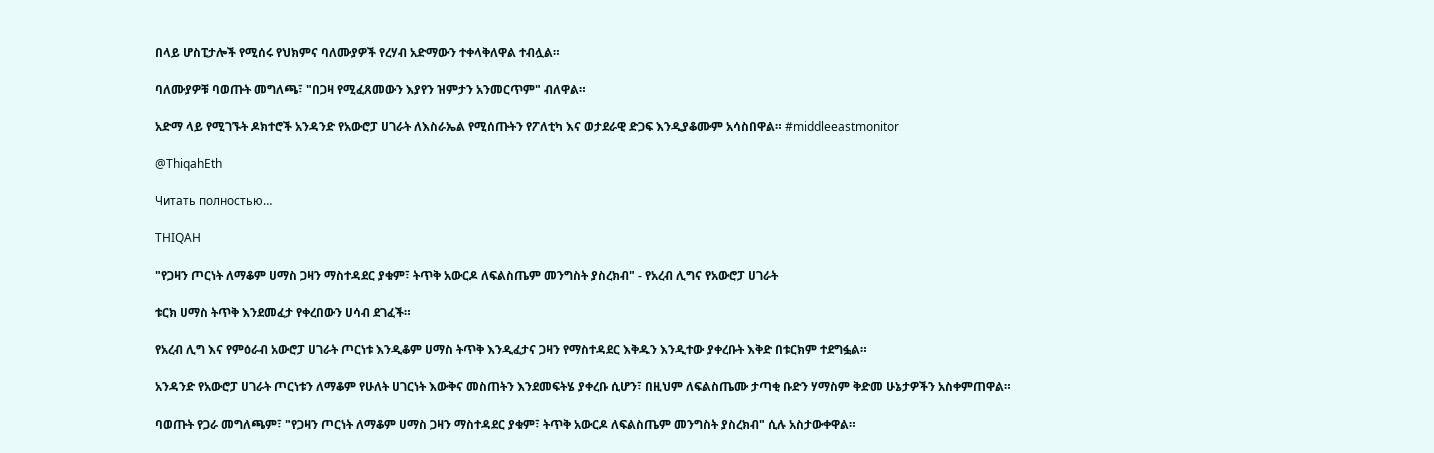በላይ ሆስፒታሎች የሚሰሩ የህክምና ባለሙያዎች የረሃብ አድማውን ተቀላቅለዋል ተብሏል።

ባለሙያዎቹ ባወጡት መግለጫ፣ "በጋዛ የሚፈጸመውን እያየን ዝምታን አንመርጥም" ብለዋል።

አድማ ላይ የሚገኙት ዶክተሮች አንዳንድ የአውሮፓ ሀገራት ለእስራኤል የሚሰጡትን የፖለቲካ እና ወታደራዊ ድጋፍ እንዲያቆሙም አሳስበዋል። #middleeastmonitor

@ThiqahEth

Читать полностью…

THIQAH

"የጋዛን ጦርነት ለማቆም ሀማስ ጋዛን ማስተዳደር ያቁም፣ ትጥቅ አውርዶ ለፍልስጤም መንግስት ያስረክብ" - የአረብ ሊግና የአውሮፓ ሀገራት

ቱርክ ሀማስ ትጥቅ እንደመፈታ የቀረበውን ሀሳብ ደገፈች።

የአረብ ሊግ እና የምዕራብ አውሮፓ ሀገራት ጦርነቱ እንዲቆም ሀማስ ትጥቅ እንዲፈታና ጋዛን የማስተዳደር እቅዱን እንዲተው ያቀረቡት እቅድ በቱርክም ተደግፏል።

አንዳንድ የአውሮፓ ሀገራት ጦርነቱን ለማቆም የሁለት ሀገርነት እውቅና መስጠትን እንደመፍትሄ ያቀረቡ ሲሆን፣ በዚህም ለፍልስጤሙ ታጣቂ ቡድን ሃማስም ቅድመ ሁኔታዎችን አስቀምጠዋል።

ባወጡት የጋራ መግለጫም፣ "የጋዛን ጦርነት ለማቆም ሀማስ ጋዛን ማስተዳደር ያቁም፣ ትጥቅ አውርዶ ለፍልስጤም መንግስት ያስረክብ" ሲሉ አስታውቀዋል።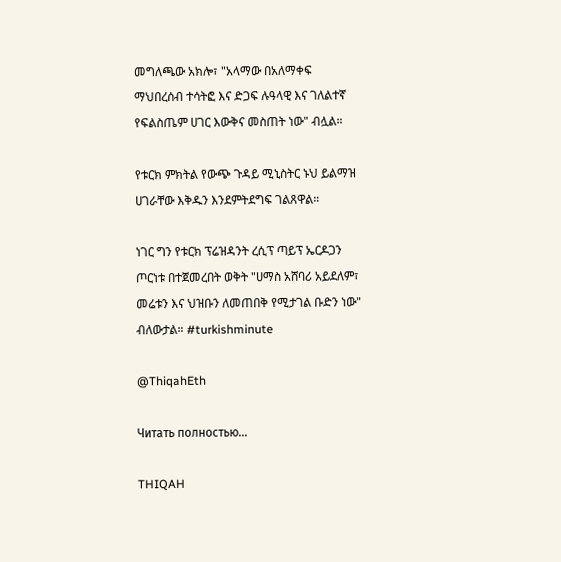መግለጫው አክሎ፣ "አላማው በአለማቀፍ ማህበረሰብ ተሳትፎ እና ድጋፍ ሉዓላዊ እና ገለልተኛ የፍልስጤም ሀገር እውቅና መስጠት ነው" ብሏል።

የቱርክ ምክትል የውጭ ጉዳይ ሚኒስትር ኑህ ይልማዝ ሀገራቸው እቅዱን እንደምትደግፍ ገልጸዋል።

ነገር ግን የቱርክ ፕሬዝዳንት ረሲፕ ጣይፕ ኤርዶጋን ጦርነቱ በተጀመረበት ወቅት "ሀማስ አሸባሪ አይደለም፣ መሬቱን እና ህዝቡን ለመጠበቅ የሚታገል ቡድን ነው" ብለውታል። #turkishminute

@ThiqahEth

Читать полностью…

THIQAH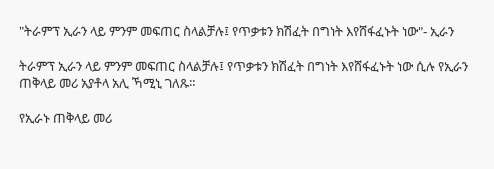"ትራምፕ ኢራን ላይ ምንም መፍጠር ስላልቻሉ፤ የጥቃቱን ክሽፈት በግነት እየሸፋፈኑት ነው"- ኢራን

ትራምፕ ኢራን ላይ ምንም መፍጠር ስላልቻሉ፤ የጥቃቱን ክሽፈት በግነት እየሸፋፈኑት ነው ሲሉ የኢራን ጠቅላይ መሪ አያቶላ አሊ ኻሚኒ ገለጹ።

የኢራኑ ጠቅላይ መሪ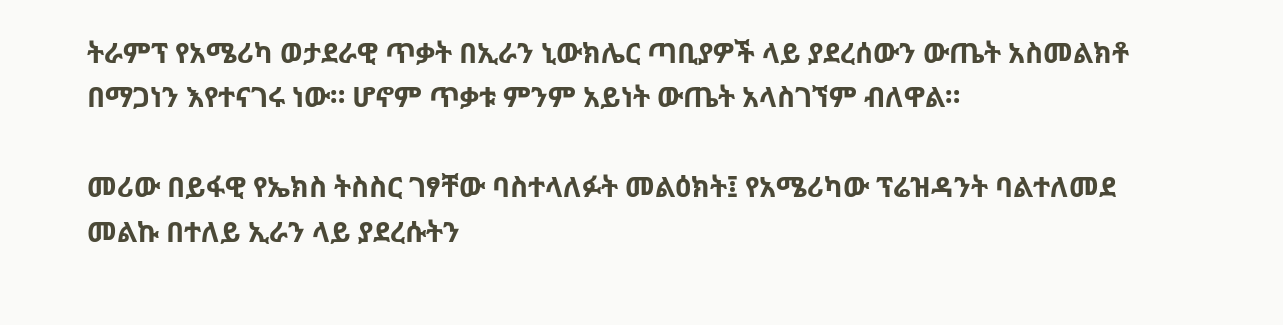ትራምፕ የአሜሪካ ወታደራዊ ጥቃት በኢራን ኒውክሌር ጣቢያዎች ላይ ያደረሰውን ውጤት አስመልክቶ በማጋነን እየተናገሩ ነው። ሆኖም ጥቃቱ ምንም አይነት ውጤት አላስገኘም ብለዋል።

መሪው በይፋዊ የኤክስ ትስስር ገፃቸው ባስተላለፉት መልዕክት፤ የአሜሪካው ፕሬዝዳንት ባልተለመደ መልኩ በተለይ ኢራን ላይ ያደረሱትን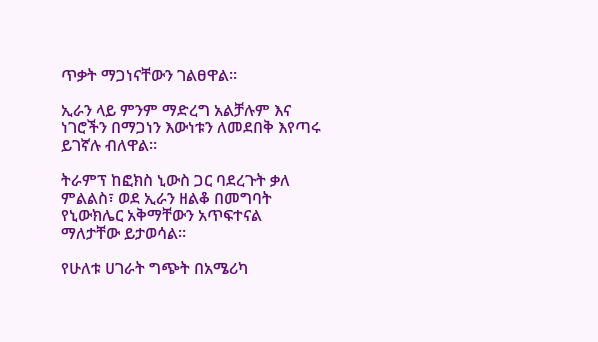ጥቃት ማጋነናቸውን ገልፀዋል።

ኢራን ላይ ምንም ማድረግ አልቻሉም እና  ነገሮችን በማጋነን እውነቱን ለመደበቅ እየጣሩ ይገኛሉ ብለዋል።

ትራምፕ ከፎክስ ኒውስ ጋር ባደረጉት ቃለ ምልልስ፣ ወደ ኢራን ዘልቆ በመግባት የኒውክሌር አቅማቸውን አጥፍተናል ማለታቸው ይታወሳል።

የሁለቱ ሀገራት ግጭት በአሜሪካ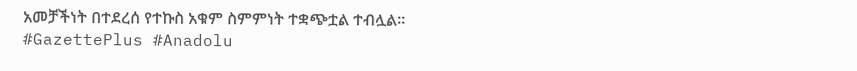አመቻችነት በተደረሰ የተኩስ አቁም ስምምነት ተቋጭቷል ተብሏል።
#GazettePlus #Anadolu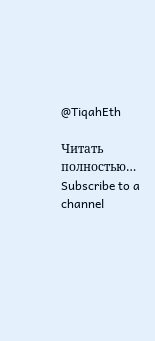@TiqahEth

Читать полностью…
Subscribe to a channel